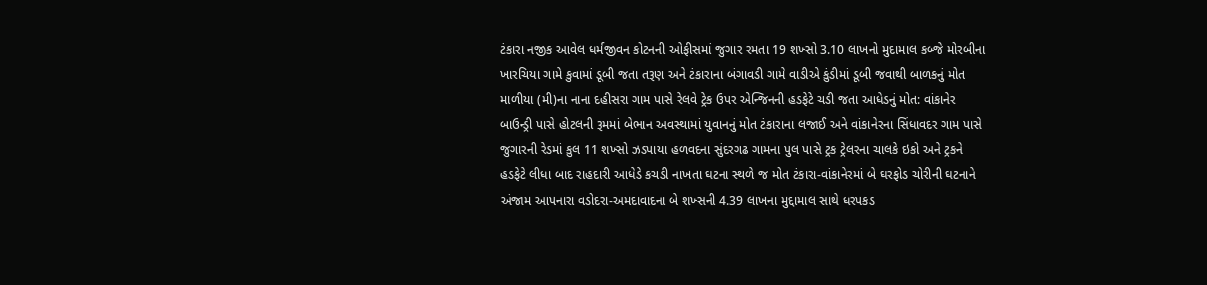ટંકારા નજીક આવેલ ધર્મજીવન કોટનની ઓફીસમાં જુગાર રમતા 19 શખ્સો 3.10 લાખનો મુદામાલ કબ્જે મોરબીના ખારચિયા ગામે કુવામાં ડૂબી જતા તરૂણ અને ટંકારાના બંગાવડી ગામે વાડીએ કુંડીમાં ડૂબી જવાથી બાળકનું મોત માળીયા (મી)ના નાના દહીસરા ગામ પાસે રેલવે ટ્રેક ઉપર એન્જિનની હડફેટે ચડી જતા આધેડનું મોત: વાંકાનેર બાઉન્ડ્રી પાસે હોટલની રૂમમાં બેભાન અવસ્થામાં યુવાનનું મોત ટંકારાના લજાઈ અને વાંકાનેરના સિંધાવદર ગામ પાસે જુગારની રેડમાં કુલ 11 શખ્સો ઝડપાયા હળવદના સુંદરગઢ ગામના પુલ પાસે ટ્રક ટ્રેલરના ચાલકે ઇકો અને ટ્રકને હડફેટે લીધા બાદ રાહદારી આધેડે કચડી નાખતા ઘટના સ્થળે જ મોત ટંકારા-વાંકાનેરમાં બે ઘરફોડ ચોરીની ઘટનાને અંજામ આપનારા વડોદરા-અમદાવાદના બે શખ્સની 4.39 લાખના મુદ્દામાલ સાથે ધરપકડ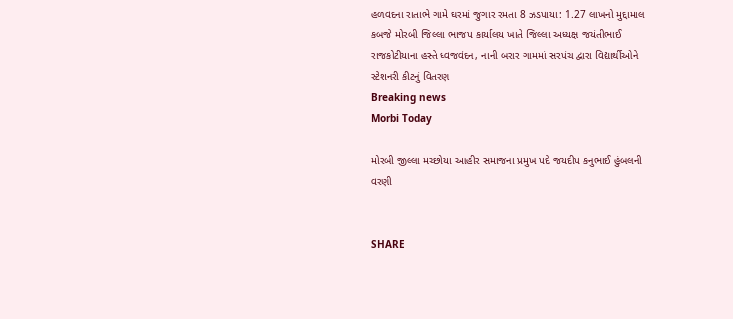હળવદના રાતાભે ગામે ઘરમાં જુગાર રમતા 8 ઝડપાયા: 1.27 લાખનો મુદ્દામાલ કબજે મોરબી જિલ્લા ભાજપ કાર્યાલય ખાતે જિલ્લા અધ્યક્ષ જયંતીભાઈ રાજકોટીયાના હસ્તે ધ્વજવંદન, નાની બરાર ગામમાં સરપંચ દ્વારા વિદ્યાર્થીઓને સ્ટેશનરી કીટનું વિતરણ
Breaking news
Morbi Today

મોરબી જીલ્લા મચ્છોયા આહીર સમાજના પ્રમુખ પદે જયદીપ કનુભાઈ હુંબલની વરણી


SHARE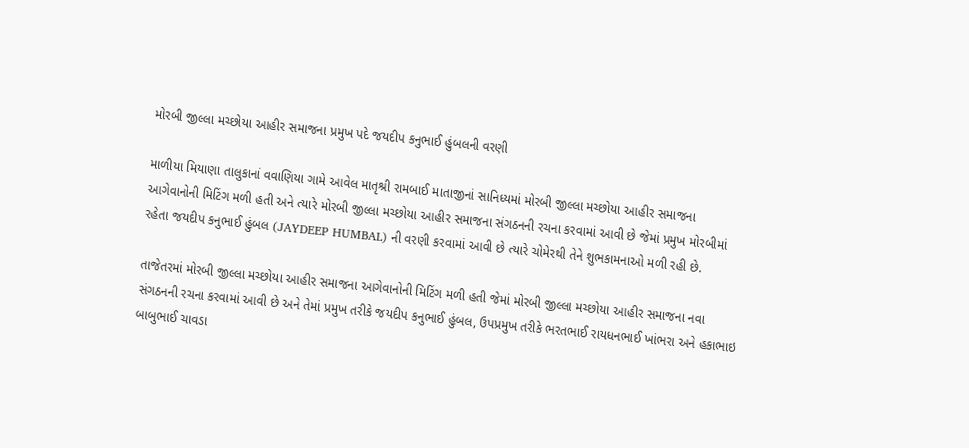મોરબી જીલ્લા મચ્છોયા આહીર સમાજના પ્રમુખ પદે જયદીપ કનુભાઈ હુંબલની વરણી

માળીયા મિયાણા તાલુકાનાં વવાણિયા ગામે આવેલ માતૃશ્રી રામબાઈ માતાજીનાં સાનિધ્યમાં મોરબી જીલ્લા મચ્છોયા આહીર સમાજના આગેવાનોની મિટિંગ મળી હતી અને ત્યારે મોરબી જીલ્લા મચ્છોયા આહીર સમાજના સંગઠનની રચના કરવામાં આવી છે જેમાં પ્રમુખ મોરબીમાં રહેતા જયદીપ કનુભાઈ હુંબલ (JAYDEEP HUMBAL) ની વરણી કરવામાં આવી છે ત્યારે ચોમેરથી તેને શુભકામનાઓ મળી રહી છે.

તાજેતરમાં મોરબી જીલ્લા મચ્છોયા આહીર સમાજના આગેવાનોની મિટિંગ મળી હતી જેમાં મોરબી જીલ્લા મચ્છોયા આહીર સમાજના નવા સંગઠનની રચના કરવામાં આવી છે અને તેમાં પ્રમુખ તરીકે જયદીપ કનુભાઈ હુંબલ, ઉપપ્રમુખ તરીકે ભરતભાઈ રાયધનભાઈ ખાંભરા અને હકાભાઇ બાબુભાઈ ચાવડા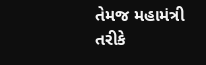તેમજ મહામંત્રી તરીકે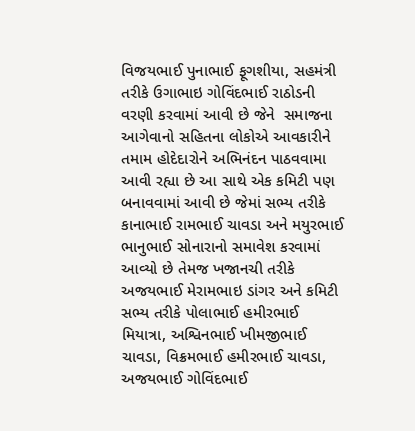વિજયભાઈ પુનાભાઈ ફૂગશીયા, સહમંત્રી તરીકે ઉગાભાઇ ગોવિંદભાઈ રાઠોડની વરણી કરવામાં આવી છે જેને  સમાજના આગેવાનો સહિતના લોકોએ આવકારીને તમામ હોદેદારોને અભિનંદન પાઠવવામા આવી રહ્યા છે આ સાથે એક કમિટી પણ બનાવવામાં આવી છે જેમાં સભ્ય તરીકે કાનાભાઈ રામભાઈ ચાવડા અને મયુરભાઈ ભાનુભાઈ સોનારાનો સમાવેશ કરવામાં આવ્યો છે તેમજ ખજાનચી તરીકે અજયભાઈ મેરામભાઇ ડાંગર અને કમિટી સભ્ય તરીકે પોલાભાઈ હમીરભાઈ મિયાત્રા, અશ્વિનભાઈ ખીમજીભાઈ ચાવડા, વિક્રમભાઈ હમીરભાઈ ચાવડા, અજયભાઈ ગોવિંદભાઈ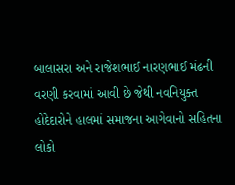બાલાસરા અને રાજેશભાઈ નારણભાઈ મંઢની વરણી કરવામાં આવી છે જેથી નવનિયુક્ત હોદેદારોને હાલમાં સમાજના આગેવાનો સહિતના લોકો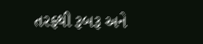તરફથી રૂબરૂ અને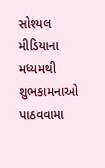સોશ્યલ મીડિયાના મધ્યમથી શુભકામનાઓ પાઠવવામા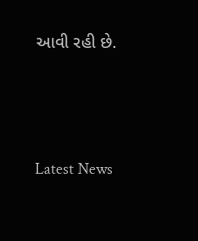આવી રહી છે.






Latest News